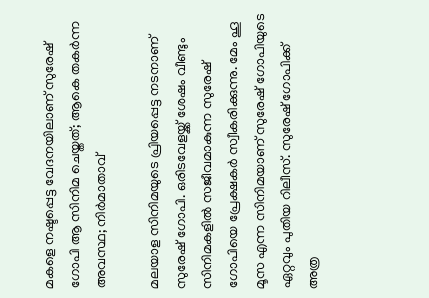മകളെ നഷ്ടപ്പെട്ട വേദനയിലാണ് സുരേഷ് ഗോപി ആ സിനിമ ചെയ്തത്; ആകെ തകർന്ന അവസ്ഥ; നിർമാതാവ്

മലയാള സിനിമയുടെ പ്രിയപ്പെട്ട നടനാണ് സുരേഷ് ഗോപി. ഒരിടവേളയ്ക്ക് ശേഷം വീണ്ടും സിനിമകളിൽ സജീവമാകുന്ന സുരേഷ് ഗോപിയെ പ്രേക്ഷകർ സ്വീകരിക്കുന്നു. മേം ഹൂ മൂസ എന്ന സിനിമയാണ് സുരേഷ് ഗോപിയുടെ ഏറ്റവും പുതിയ റിലീസ്. സുരേഷ് ഗോപിക്ക് അത്ര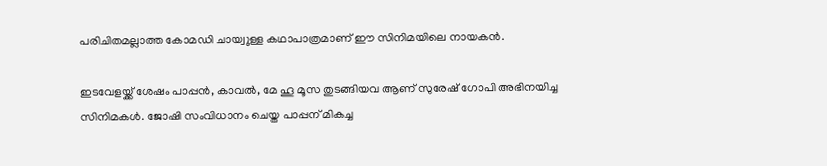പരിചിതമല്ലാത്ത കോമഡി ചായ്വുള്ള കഥാപാത്രമാണ് ഈ സിനിമയിലെ നായകൻ.

ഇടവേളയ്ക്ക് ശേഷം പാപ്പൻ, കാവൽ, മേ ഹൂ മൂസ തുടങ്ങിയവ ആണ് സുരേഷ് ഗോപി അഭിനയിച്ച സിനിമകൾ. ജോഷി സംവിധാനം ചെയ്ത പാപ്പന് മികച്ച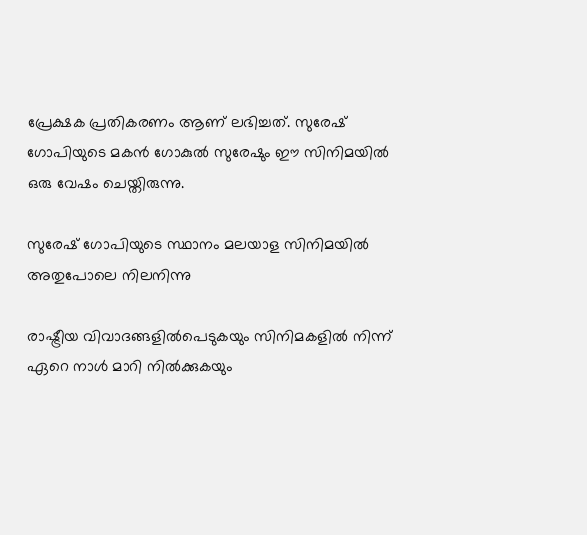പ്രേക്ഷക പ്രതികരണം ആണ് ലഭിച്ചത്. സുരേഷ് ഗോപിയുടെ മകൻ ഗോകുൽ സുരേഷും ഈ സിനിമയിൽ ഒരു വേഷം ചെയ്തിരുന്നു.

സുരേഷ് ഗോപിയുടെ സ്ഥാനം മലയാള സിനിമയിൽ അതുപോലെ നിലനിന്നു

രാഷ്ട്രീയ വിവാദങ്ങളിൽപെടുകയും സിനിമകളിൽ നിന്ന് ഏറെ നാൾ മാറി നിൽക്കുകയും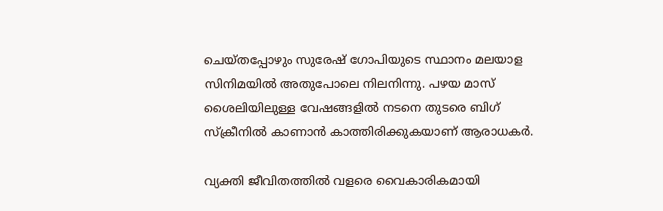ചെയ്തപ്പോഴും സുരേഷ് ഗോപിയുടെ സ്ഥാനം മലയാള സിനിമയിൽ അതുപോലെ നിലനിന്നു. പഴയ മാസ് ശൈലിയിലുള്ള വേഷങ്ങളിൽ നടനെ തുടരെ ബിഗ് സ്ക്രീനിൽ കാണാൻ കാത്തിരിക്കുകയാണ് ആരാധകർ.

വ്യക്തി ജീവിതത്തിൽ വളരെ വൈകാരികമായി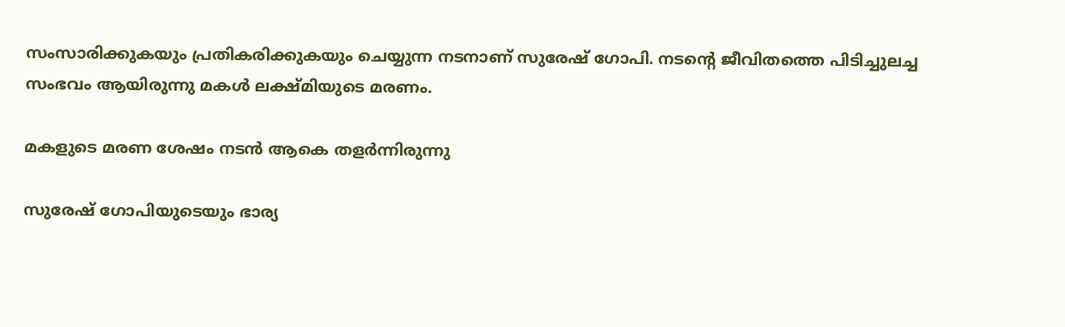സംസാരിക്കുകയും പ്രതികരിക്കുകയും ചെയ്യുന്ന നടനാണ് സുരേഷ് ഗോപി. നടന്റെ ജീവിതത്തെ പിടിച്ചുലച്ച സംഭവം ആയിരുന്നു മകൾ ലക്ഷ്മിയുടെ മരണം.

മകളുടെ മരണ ശേഷം നടൻ ആകെ തളർന്നിരുന്നു

സുരേഷ് ഗോപിയുടെയും ഭാര്യ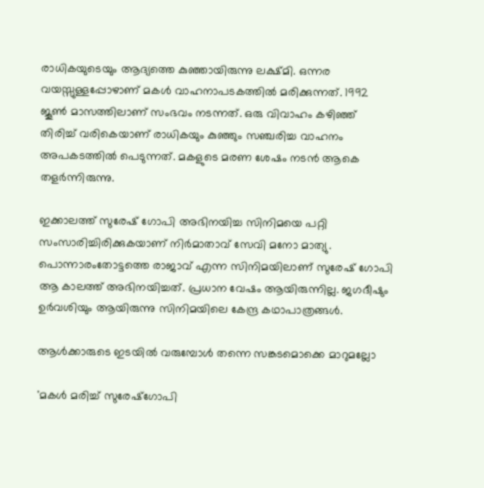രാധികയുടെയും ആദ്യത്തെ കുഞ്ഞായിരുന്നു ലക്ഷ്മി. ഒന്നര വയസ്സുള്ളപ്പോഴാണ് മകൾ വാഹനാപടകത്തിൽ മരിക്കുന്നത്. 1992 ജൂൺ മാസത്തിലാണ് സംഭവം നടന്നത്. ഒരു വിവാഹം കഴിഞ്ഞ് തിരിച്ച് വരികെയാണ് രാധികയും കുഞ്ഞും സഞ്ചരിച്ച വാഹനം അപകടത്തിൽ പെടുന്നത്. മകളുടെ മരണ ശേഷം നടൻ ആകെ തളർന്നിരുന്നു.

ഇക്കാലത്ത് സുരേഷ് ഗോപി അഭിനയിച്ച സിനിമയെ പറ്റി സംസാരിച്ചിരിക്കുകയാണ് നിർമാതാവ് സേവി മനോ മാത്യു. പൊന്നാരംതോട്ടത്തെ രാജാവ് എന്ന സിനിമയിലാണ് സുരേഷ് ഗോപി ആ കാലത്ത് അഭിനയിച്ചത്. പ്രധാന വേഷം ആയിരുന്നില്ല. ജഗദീഷും ഉർവശിയും ആയിരുന്നു സിനിമയിലെ കേന്ദ്ര കഥാപാത്രങ്ങൾ.

ആൾക്കാരുടെ ഇടയിൽ വരുമ്പോൾ തന്നെ സങ്കടമൊക്കെ മാറുമല്ലോ

'മകൾ മരിച്ച് സുരേഷ്ഗോപി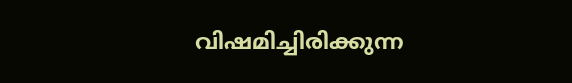വിഷമിച്ചിരിക്കുന്ന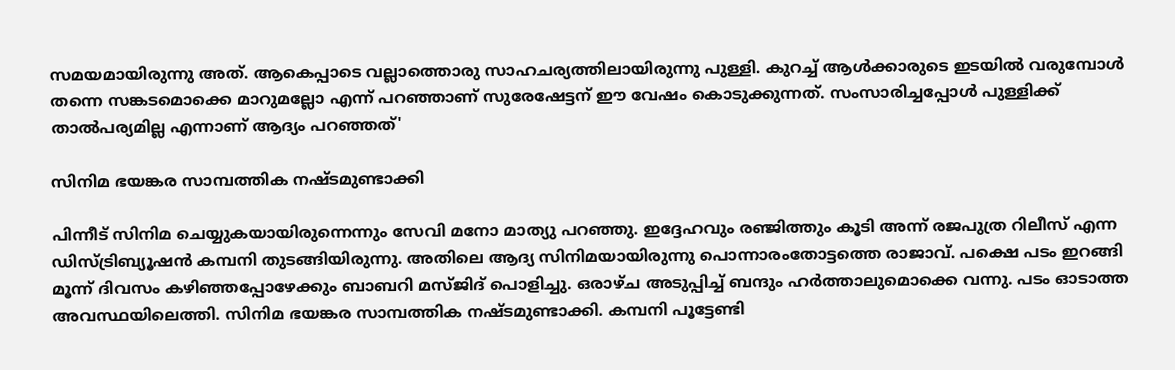സമയമായിരുന്നു അത്. ആകെപ്പാടെ വല്ലാത്തൊരു സാഹചര്യത്തിലായിരുന്നു പുള്ളി. കുറച്ച് ആൾക്കാരുടെ ഇടയിൽ വരുമ്പോൾ തന്നെ സങ്കടമൊക്കെ മാറുമല്ലോ എന്ന് പറഞ്ഞാണ് സുരേഷേട്ടന് ഈ വേഷം കൊടുക്കുന്നത്. സംസാരിച്ചപ്പോൾ പുള്ളിക്ക് താൽപര്യമില്ല എന്നാണ് ആദ്യം പറഞ്ഞത്'

സിനിമ ഭയങ്കര സാമ്പത്തിക നഷ്ടമുണ്ടാക്കി

പിന്നീട് സിനിമ ചെയ്യുകയായിരുന്നെന്നും സേവി മനോ മാത്യു പറഞ്ഞു. ഇദ്ദേഹവും രഞ്ജിത്തും കൂടി അന്ന് രജപുത്ര റിലീസ് എന്ന ഡിസ്ട്രിബ്യൂഷൻ കമ്പനി തുടങ്ങിയിരുന്നു. അതിലെ ആദ്യ സിനിമയായിരുന്നു പൊന്നാരംതോട്ടത്തെ രാജാവ്. പക്ഷെ പടം ഇറങ്ങി മൂന്ന് ദിവസം കഴിഞ്ഞപ്പോഴേക്കും ബാബറി മസ്ജിദ് പൊളിച്ചു. ഒരാഴ്ച അടുപ്പിച്ച് ബന്ദും ഹർത്താലുമൊക്കെ വന്നു. പടം ഓടാത്ത അവസ്ഥയിലെത്തി. സിനിമ ഭയങ്കര സാമ്പത്തിക നഷ്ടമുണ്ടാക്കി. കമ്പനി പൂട്ടേണ്ടി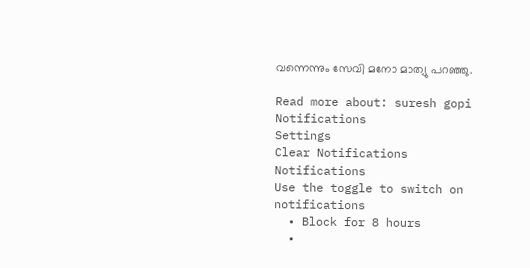വന്നെന്നും സേവി മനോ മാത്യു പറഞ്ഞു.

Read more about: suresh gopi
Notifications
Settings
Clear Notifications
Notifications
Use the toggle to switch on notifications
  • Block for 8 hours
  •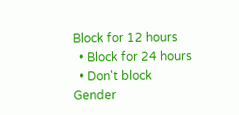Block for 12 hours
  • Block for 24 hours
  • Don't block
Gender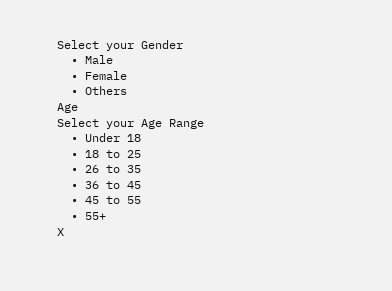Select your Gender
  • Male
  • Female
  • Others
Age
Select your Age Range
  • Under 18
  • 18 to 25
  • 26 to 35
  • 36 to 45
  • 45 to 55
  • 55+
X